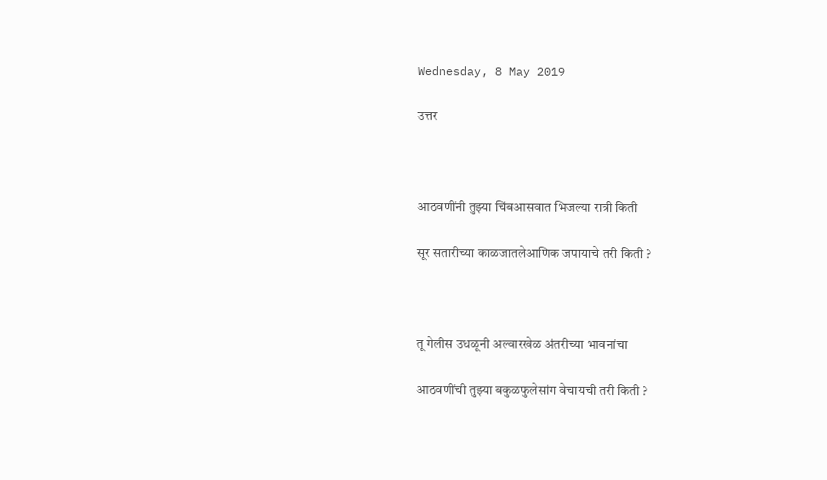Wednesday, 8 May 2019

उत्तर



आठवणींनी तुझ्या चिंबआसवात भिजल्या रात्री किती

सूर सतारीच्या काळजातलेआणिक जपायाचे तरी किती ?



तू गेलीस उधळूनी अल्वारखेळ अंतरीच्या भावनांचा

आठवणींची तुझ्या बकुळफुलेसांग वेचायची तरी किती ?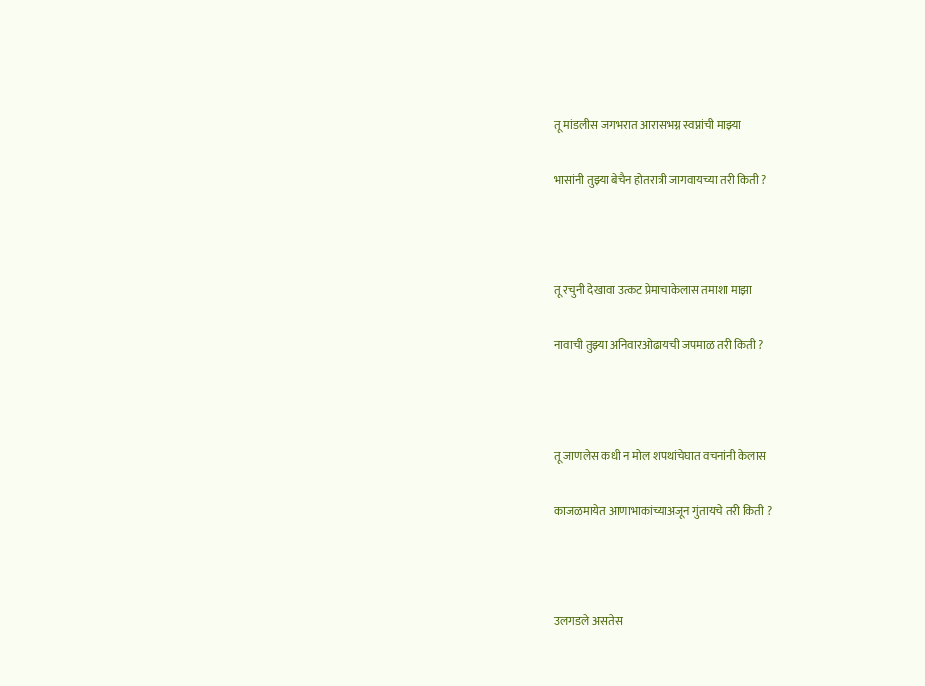तू मांडलीस जगभरात आरासभग्न स्वप्नांची माझ्या

भासांनी तुझ्या बेचैन होतरात्री जागवायच्या तरी किती ?



तू रचुनी देखावा उत्कट प्रेमाचाकेलास तमाशा माझा

नावाची तुझ्या अनिवारओढायची जपमाळ तरी किती ?



तू जाणलेस कधी न मोल शपथांचेघात वचनांनी केलास

काजळमायेत आणाभाकांच्याअजून गुंतायचे तरी किती ?



उलगडले असतेस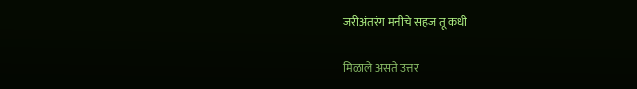जरीअंतरंग मनीचे सहज तू कधी

मिळाले असते उत्तर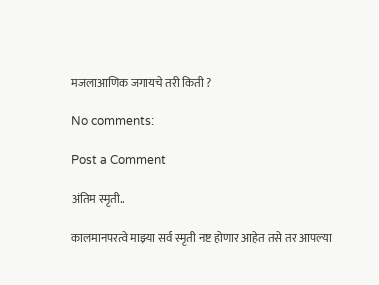मजलाआणिक जगायचे तरी किती ?

No comments:

Post a Comment

अंतिम स्मृती..

कालमानपरत्वे माझ्या सर्व स्मृती नष्ट होणार आहेत तसे तर आपल्या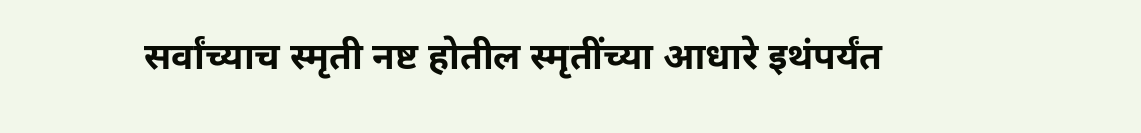सर्वांच्याच स्मृती नष्ट होतील स्मृतींच्या आधारे इथंपर्यंत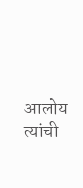आलोय त्यांची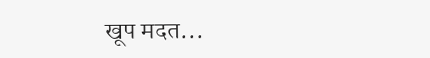खूप मदत...